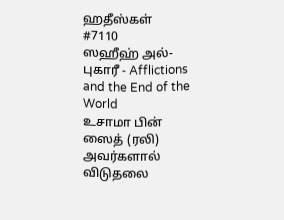ஹதீஸ்கள்
#7110
ஸஹீஹ் அல்-புகாரீ - Afflictions and the End of the World
உசாமா பின் ஸைத் (ரலி) அவர்களால் விடுதலை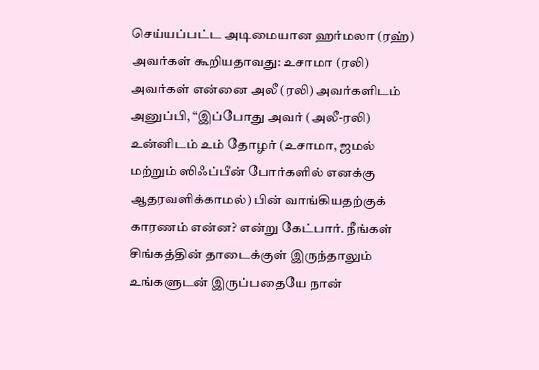செய்யப்பட்ட அடிமையான ஹர்மலா (ரஹ்) அவர்கள் கூறியதாவது: உசாமா (ரலி) அவர்கள் என்னை அலீ (ரலி) அவர்களிடம் அனுப்பி, “இப்போது அவர் (அலீ-ரலி) உன்னிடம் உம் தோழர் (உசாமா, ஜமல் மற்றும் ஸிஃப்பீன் போர்களில் எனக்கு ஆதரவளிக்காமல்) பின் வாங்கியதற்குக் காரணம் என்ன? என்று கேட்பார். நீங்கள் சிங்கத்தின் தாடைக்குள் இருந்தாலும் உங்களுடன் இருப்பதையே நான்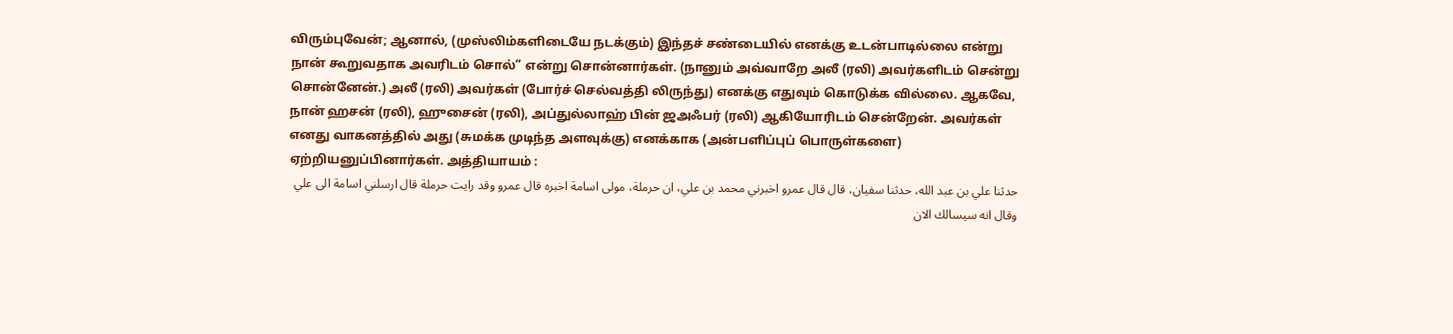விரும்புவேன்; ஆனால், (முஸ்லிம்களிடையே நடக்கும்) இந்தச் சண்டையில் எனக்கு உடன்பாடில்லை என்று நான் கூறுவதாக அவரிடம் சொல்” என்று சொன்னார்கள். (நானும் அவ்வாறே அலீ (ரலி) அவர்களிடம் சென்று சொன்னேன்.) அலீ (ரலி) அவர்கள் (போர்ச் செல்வத்தி லிருந்து) எனக்கு எதுவும் கொடுக்க வில்லை. ஆகவே, நான் ஹசன் (ரலி), ஹுசைன் (ரலி), அப்துல்லாஹ் பின் ஜஅஃபர் (ரலி) ஆகியோரிடம் சென்றேன். அவர்கள் எனது வாகனத்தில் அது (சுமக்க முடிந்த அளவுக்கு) எனக்காக (அன்பளிப்புப் பொருள்களை) ஏற்றியனுப்பினார்கள். அத்தியாயம் :
حدثنا علي بن عبد الله، حدثنا سفيان، قال قال عمرو اخبرني محمد بن علي، ان حرملة، مولى اسامة اخبره قال عمرو وقد رايت حرملة قال ارسلني اسامة الى علي وقال انه سيسالك الان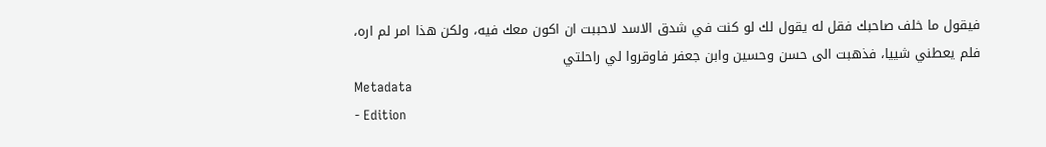فيقول ما خلف صاحبك فقل له يقول لك لو كنت في شدق الاسد لاحببت ان اكون معك فيه، ولكن هذا امر لم اره، فلم يعطني شييا، فذهبت الى حسن وحسين وابن جعفر فاوقروا لي راحلتي
Metadata
- Edition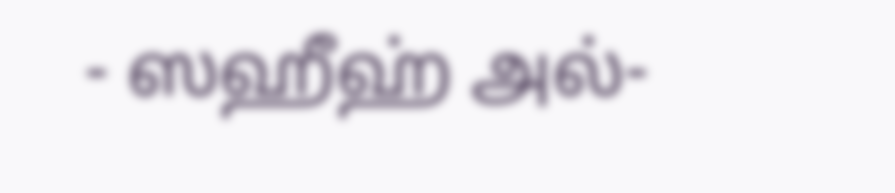- ஸஹீஹ் அல்-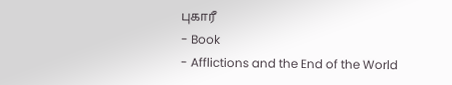புகாரீ
- Book
- Afflictions and the End of the World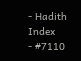- Hadith Index
- #7110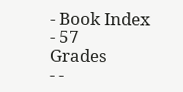- Book Index
- 57
Grades
- -